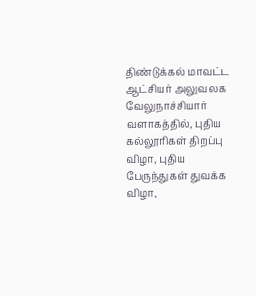திண்டுக்கல் மாவட்ட ஆட்சியர் அலுவலக வேலுநாச்சியார் வளாகத்தில், புதிய கல்லூரிகள் திறப்பு விழா, புதிய பேருந்துகள் துவக்க விழா,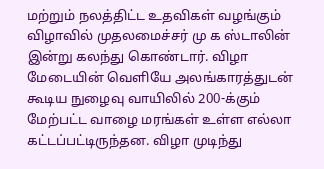மற்றும் நலத்திட்ட உதவிகள் வழங்கும் விழாவில் முதலமைச்சர் மு க ஸ்டாலின் இன்று கலந்து கொண்டார். விழா மேடையின் வெளியே அலங்காரத்துடன் கூடிய நுழைவு வாயிலில் 200-க்கும் மேற்பட்ட வாழை மரங்கள் உள்ள எல்லா கட்டப்பட்டிருந்தன. விழா முடிந்து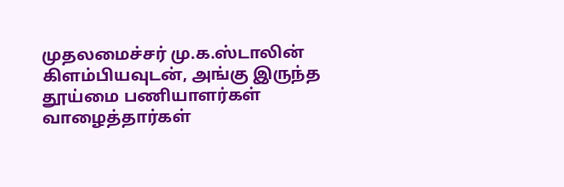முதலமைச்சர் மு.க.ஸ்டாலின் கிளம்பியவுடன், அங்கு இருந்த தூய்மை பணியாளர்கள் வாழைத்தார்கள்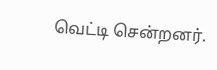வெட்டி சென்றனர்.